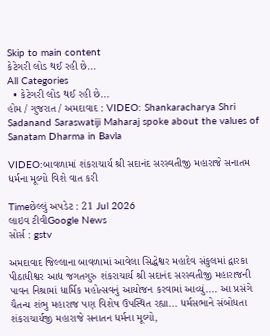Skip to main content
કેટેગરી લોડ થઈ રહી છે...
All Categories
  • કેટેગરી લોડ થઈ રહી છે...
હોમ / ગુજરાત / અમદાવાદ : VIDEO: Shankaracharya Shri Sadanand Saraswatiji Maharaj spoke about the values of Sanatam Dharma in Bavla

VIDEO:બાવળામાં શંકરાચાર્ય શ્રી સદાનંદ સરસ્વતીજી મહારાજે સનાતમ ધર્મના મૂલ્યો વિશે વાત કરી

Timeછેલ્લું અપડેટ : 21 Jul 2026
લાઇવ ટીવીGoogle News
સોર્સ : gstv

અમદાવાદ જિલ્લાના બાવળામાં આવેલા સિદ્ધેશ્વર મહાદેવ સંકુલમાં દ્વારકા પીઠાધીશ્વર આદ્ય જગતગુરુ શંકરાચાર્ય શ્રી સદાનંદ સરસ્વતીજી મહારાજની પાવન નિશ્રામાં ધાર્મિક મહોત્સવનું આયોજન કરવામાં આવ્યું.... આ પ્રસંગે ચૈતન્ય શંભુ મહારાજ પણ વિશેષ ઉપસ્થિત રહ્યા... ધર્મસભાને સંબોધતા શંકરાચાર્યજી મહારાજે સનાતન ધર્મના મૂલ્યો,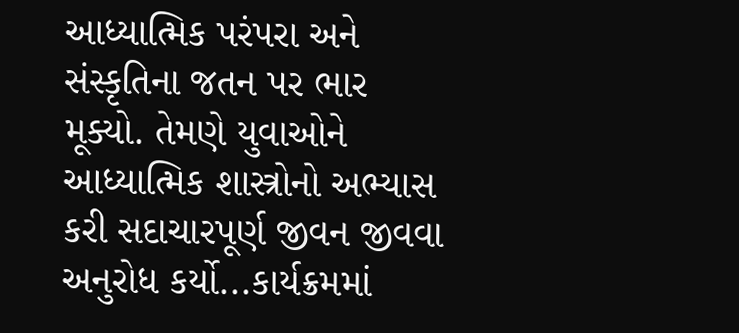આધ્યાત્મિક પરંપરા અને સંસ્કૃતિના જતન પર ભાર મૂક્યો. તેમણે યુવાઓને આધ્યાત્મિક શાસ્ત્રોનો અભ્યાસ કરી સદાચારપૂર્ણ જીવન જીવવા અનુરોધ કર્યો...કાર્યક્રમમાં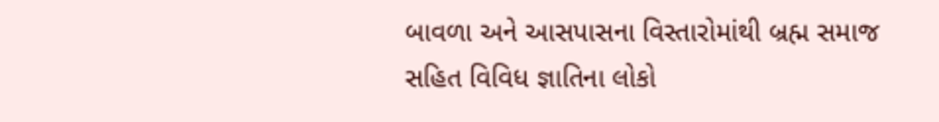બાવળા અને આસપાસના વિસ્તારોમાંથી બ્રહ્મ સમાજ સહિત વિવિધ જ્ઞાતિના લોકો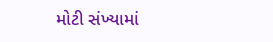મોટી સંખ્યામાં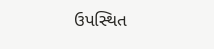ઉપસ્થિત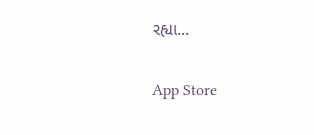રહ્યા...

App Store